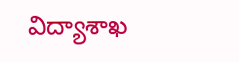విద్యాశాఖ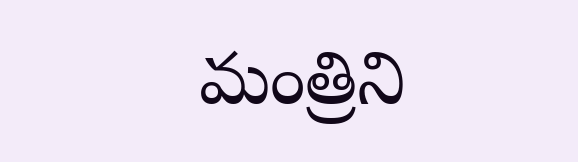మంత్రిని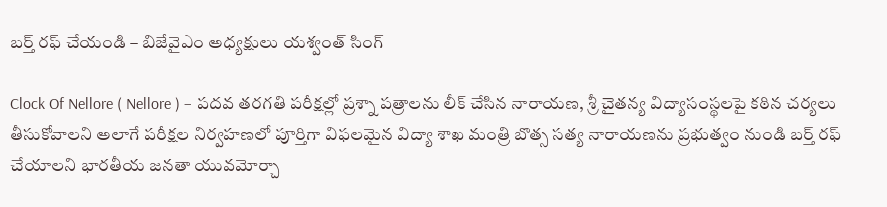బర్త్ రఫ్ చేయండి – బిజేవైఎం అధ్యక్షులు యశ్వంత్ సింగ్

Clock Of Nellore ( Nellore ) – పదవ తరగతి పరీక్షల్లో ప్రశ్నా పత్రాలను లీక్ చేసిన నారాయణ, శ్రీ చైతన్య విద్యాసంస్థలపై కఠిన చర్యలు తీసుకోవాలని అలాగే పరీక్షల నిర్వహణలో పూర్తిగా విఫలమైన విద్యా శాఖ మంత్రి బొత్స సత్య నారాయణను ప్రభుత్వం నుండి బర్త్ రఫ్ చేయాలని భారతీయ జనతా యువమోర్చా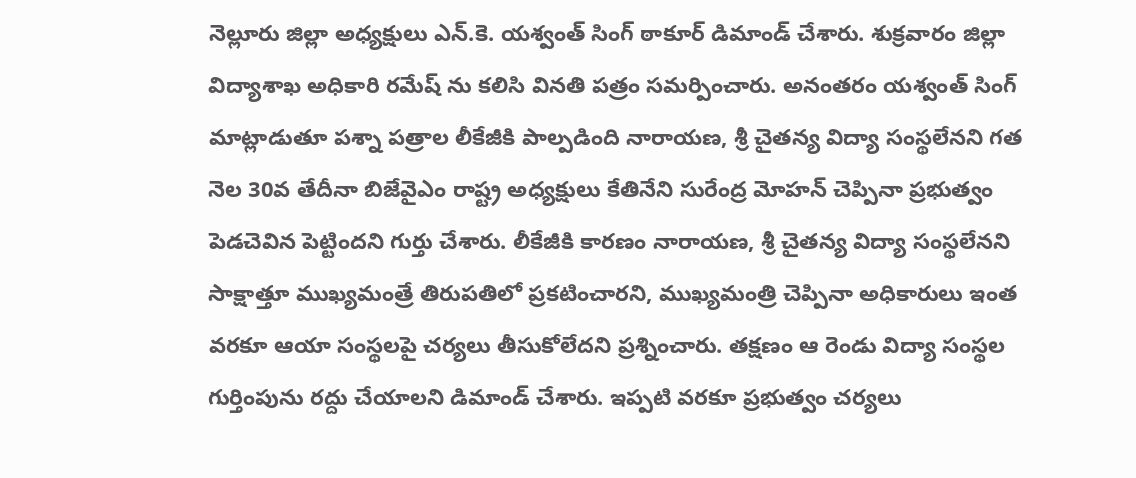నెల్లూరు జిల్లా అధ్యక్షులు ఎన్.కె. యశ్వంత్ సింగ్ ఠాకూర్ డిమాండ్ చేశారు. శుక్రవారం జిల్లా విద్యాశాఖ అధికారి రమేష్ ను కలిసి వినతి పత్రం సమర్పించారు. అనంతరం యశ్వంత్ సింగ్ మాట్లాడుతూ పశ్నా పత్రాల లీకేజీకి పాల్పడింది నారాయణ, శ్రీ చైతన్య విద్యా సంస్థలేనని గత నెల 30వ తేదీనా బిజేవైఎం రాష్ట్ర అధ్యక్షులు కేతినేని సురేంద్ర మోహన్ చెప్పినా ప్రభుత్వం పెడచెవిన పెట్టిందని గుర్తు చేశారు. లీకేజీకి కారణం నారాయణ, శ్రీ చైతన్య విద్యా సంస్థలేనని సాక్షాత్తూ ముఖ్యమంత్రే తిరుపతిలో ప్రకటించారని, ముఖ్యమంత్రి చెప్పినా అధికారులు ఇంత వరకూ ఆయా సంస్థలపై చర్యలు తీసుకోలేదని ప్రశ్నించారు. తక్షణం ఆ రెండు విద్యా సంస్థల గుర్తింపును రద్దు చేయాలని డిమాండ్ చేశారు. ఇప్పటి వరకూ ప్రభుత్వం చర్యలు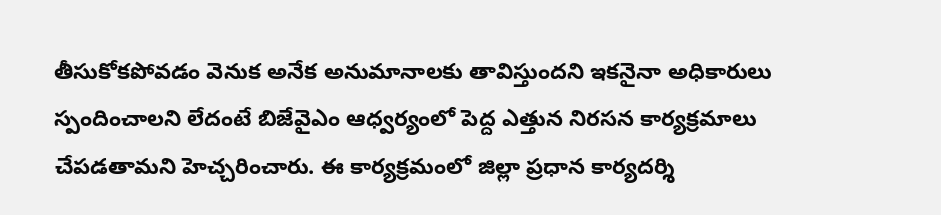తీసుకోకపోవడం వెనుక అనేక అనుమానాలకు తావిస్తుందని ఇకనైనా అధికారులు స్పందించాలని లేదంటే బిజేవైఎం ఆధ్వర్యంలో పెద్ద ఎత్తున నిరసన కార్యక్రమాలు చేపడతామని హెచ్చరించారు. ఈ కార్యక్రమంలో జిల్లా ప్రధాన కార్యదర్శి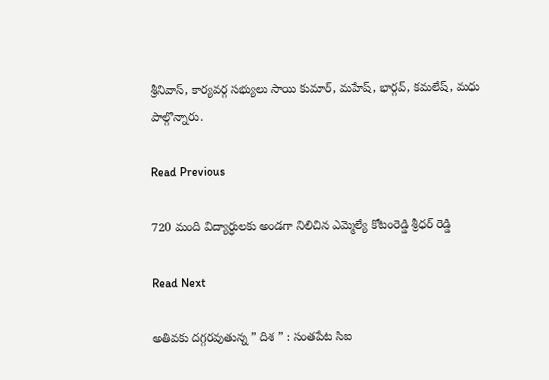శ్రీనివాస్, కార్యవర్గ సభ్యులు సాయి కుమార్, మహేష్, భార్గవ్, కమలేష్, మధు పాల్గొన్నారు.

Read Previous

720 మంది విద్యార్ధులకు అండగా నిలిచిన ఎమ్మెల్యే కోటంరెడ్డి శ్రీధర్ రెడ్డి

Read Next

అతివకు దగ్గరవుతున్న ” దిశ ” : సంతపేట సిఐ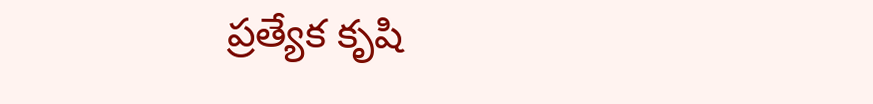ప్రత్యేక కృషి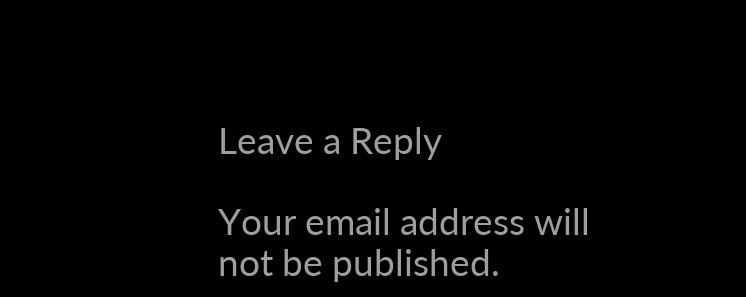Leave a Reply

Your email address will not be published.